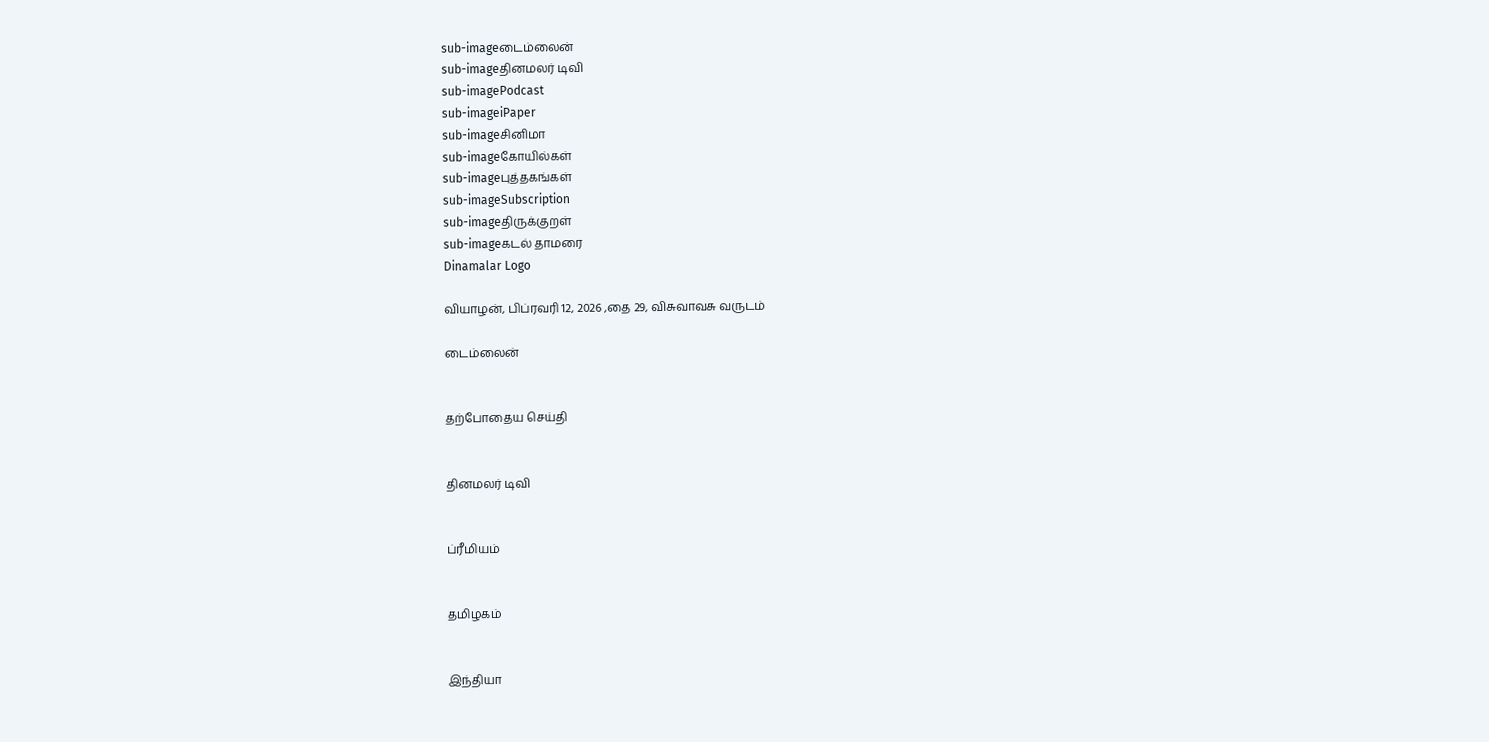sub-imageடைம்லைன்
sub-imageதினமலர் டிவி
sub-imagePodcast
sub-imageiPaper
sub-imageசினிமா
sub-imageகோயில்கள்
sub-imageபுத்தகங்கள்
sub-imageSubscription
sub-imageதிருக்குறள்
sub-imageகடல் தாமரை
Dinamalar Logo

வியாழன், பிப்ரவரி 12, 2026 ,தை 29, விசுவாவசு வருடம்

டைம்லைன்


தற்போதைய செய்தி


தினமலர் டிவி


ப்ரீமியம்


தமிழகம்


இந்தியா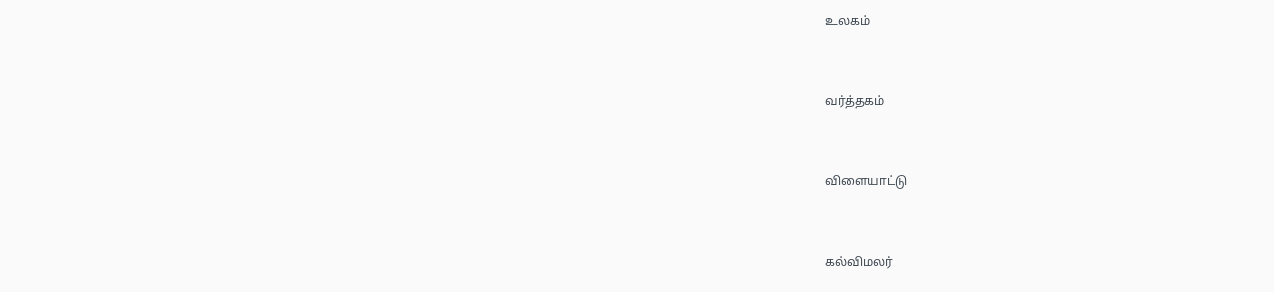உலகம்


வர்த்தகம்


விளையாட்டு


கல்விமலர்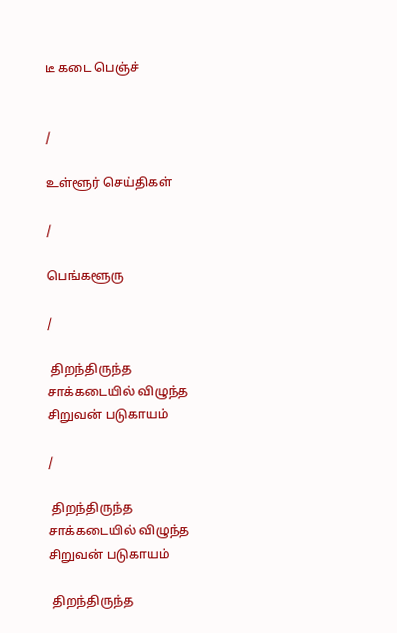டீ கடை பெஞ்ச்


/

உள்ளூர் செய்திகள்

/

பெங்களூரு

/

 திறந்திருந்த சாக்கடையில் விழுந்த சிறுவன் படுகாயம்

/

 திறந்திருந்த சாக்கடையில் விழுந்த சிறுவன் படுகாயம்

 திறந்திருந்த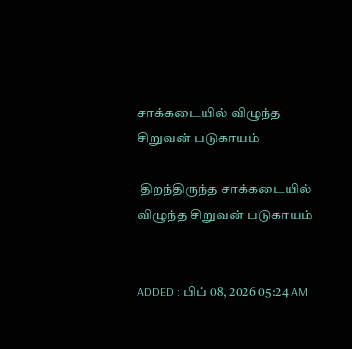சாக்கடையில் விழுந்த சிறுவன் படுகாயம்

 திறந்திருந்த சாக்கடையில் விழுந்த சிறுவன் படுகாயம்


ADDED : பிப் 08, 2026 05:24 AM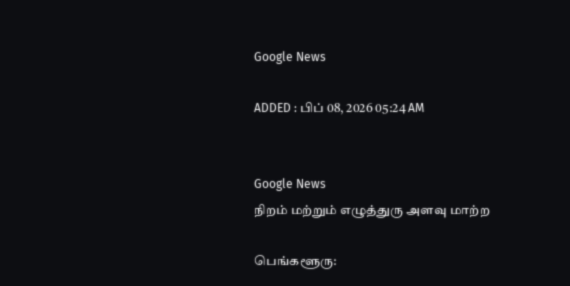Google News

ADDED : பிப் 08, 2026 05:24 AM


Google News
நிறம் மற்றும் எழுத்துரு அளவு மாற்ற

பெங்களூரு: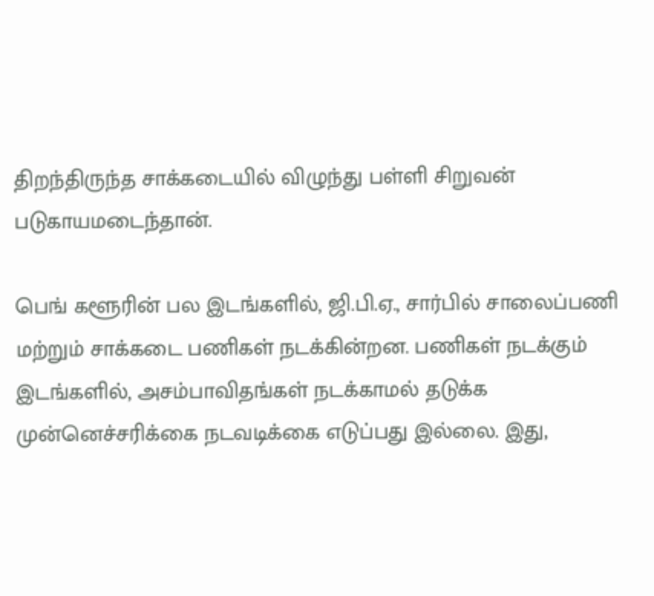திறந்திருந்த சாக்கடையில் விழுந்து பள்ளி சிறுவன் படுகாயமடைந்தான்.

பெங் களூரின் பல இடங்களில், ஜி.பி.ஏ., சார்பில் சாலைப்பணி மற்றும் சாக்கடை பணிகள் நடக்கின்றன. பணிகள் நடக்கும் இடங்களில், அசம்பாவிதங்கள் நடக்காமல் தடுக்க முன்னெச்சரிக்கை நடவடிக்கை எடுப்பது இல்லை. இது,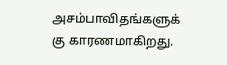அசம்பாவிதங்களுக் கு காரணமாகிறது.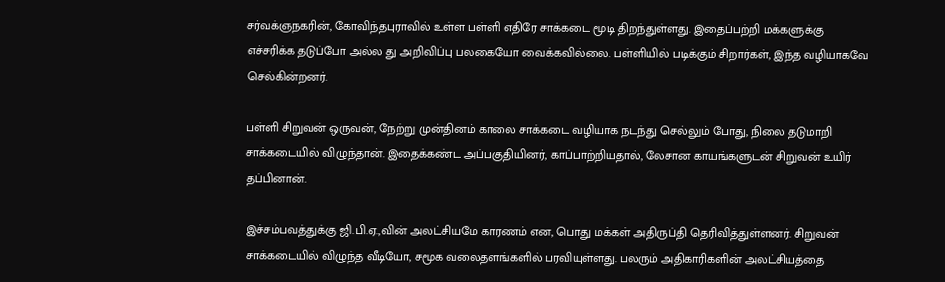சர்வக்ஞநகரின், கோவிந்தபுராவில் உள்ள பள்ளி எதிரே சாக்கடை மூடி திறந்துள்ளது. இதைப்பற்றி மக்களுக்கு எச்சரிக்க தடுப்போ அல்ல து அறிவிப்பு பலகையோ வைக்கவில்லை. பள்ளியில் படிக்கும் சிறார்கள், இந்த வழியாகவே செல்கின்றனர்.

பள்ளி சிறுவன் ஒருவன், நேற்று முன்தினம் காலை சாக்கடை வழியாக நடந்து செல்லும் போது, நிலை தடுமாறி சாக்கடையில் விழுந்தான். இதைக்கண்ட அப்பகுதியினர், காப்பாற்றியதால், லேசான காயங்களுடன் சிறுவன் உயிர் தப்பினான்.

இச்சம்பவத்துக்கு ஜி.பி.ஏ.,வின் அலட்சியமே காரணம் என, பொது மக்கள் அதிருப்தி தெரிவித்துள்ளனர். சிறுவன் சாக்கடையில் விழுந்த வீடியோ, சமூக வலைதளங்களில் பரவியுள்ளது. பலரும் அதிகாரிகளின் அலட்சியத்தை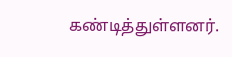கண்டித்துள்ளனர்.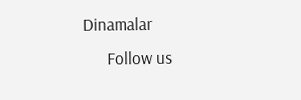Dinamalar
      Follow us